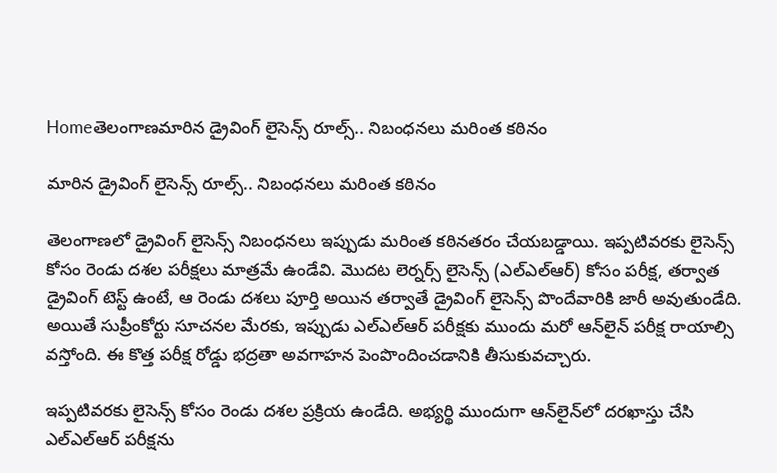Homeతెలంగాణమారిన డ్రైవింగ్ లైసెన్స్ రూల్స్.. నిబంధనలు మరింత కఠినం

మారిన డ్రైవింగ్ లైసెన్స్ రూల్స్.. నిబంధనలు మరింత కఠినం

తెలంగాణలో డ్రైవింగ్ లైసెన్స్‌ నిబంధనలు ఇప్పుడు మరింత కఠినతరం చేయబడ్డాయి. ఇప్పటివరకు లైసెన్స్ కోసం రెండు దశల పరీక్షలు మాత్రమే ఉండేవి. మొదట లెర్నర్స్ లైసెన్స్ (ఎల్‌ఎల్‌ఆర్) కోసం పరీక్ష, తర్వాత డ్రైవింగ్ టెస్ట్ ఉంటే, ఆ రెండు దశలు పూర్తి అయిన తర్వాతే డ్రైవింగ్ లైసెన్స్ పొందేవారికి జారీ అవుతుండేది. అయితే సుప్రీంకోర్టు సూచనల మేరకు, ఇప్పుడు ఎల్‌ఎల్‌ఆర్ పరీక్షకు ముందు మరో ఆన్‌లైన్ పరీక్ష రాయాల్సి వస్తోంది. ఈ కొత్త పరీక్ష రోడ్డు భద్రతా అవగాహన పెంపొందించడానికి తీసుకువచ్చారు.

ఇప్పటివరకు లైసెన్స్ కోసం రెండు దశల ప్రక్రియ ఉండేది. అభ్యర్థి ముందుగా ఆన్‌లైన్‌లో దరఖాస్తు చేసి ఎల్‌ఎల్‌ఆర్ పరీక్షను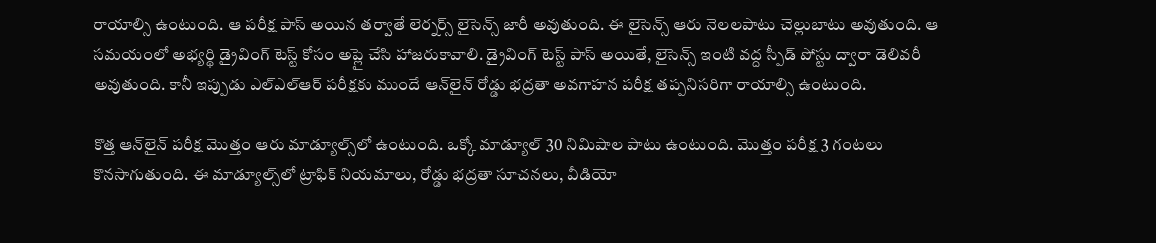రాయాల్సి ఉంటుంది. ఆ పరీక్ష పాస్ అయిన తర్వాతే లెర్నర్స్ లైసెన్స్ జారీ అవుతుంది. ఈ లైసెన్స్ ఆరు నెలలపాటు చెల్లుబాటు అవుతుంది. ఆ సమయంలో అభ్యర్థి డ్రైవింగ్ టెస్ట్ కోసం అప్లై చేసి హాజరుకావాలి. డ్రైవింగ్ టెస్ట్ పాస్ అయితే, లైసెన్స్ ఇంటి వద్ద స్పీడ్ పోస్టు ద్వారా డెలివరీ అవుతుంది. కానీ ఇప్పుడు ఎల్‌ఎల్‌ఆర్ పరీక్షకు ముందే ఆన్‌లైన్ రోడ్డు భద్రతా అవగాహన పరీక్ష తప్పనిసరిగా రాయాల్సి ఉంటుంది.

కొత్త ఆన్‌లైన్ పరీక్ష మొత్తం ఆరు మాడ్యూల్స్‌లో ఉంటుంది. ఒక్కో మాడ్యూల్ 30 నిమిషాల పాటు ఉంటుంది. మొత్తం పరీక్ష 3 గంటలు కొనసాగుతుంది. ఈ మాడ్యూల్స్‌లో ట్రాఫిక్ నియమాలు, రోడ్డు భద్రతా సూచనలు, వీడియో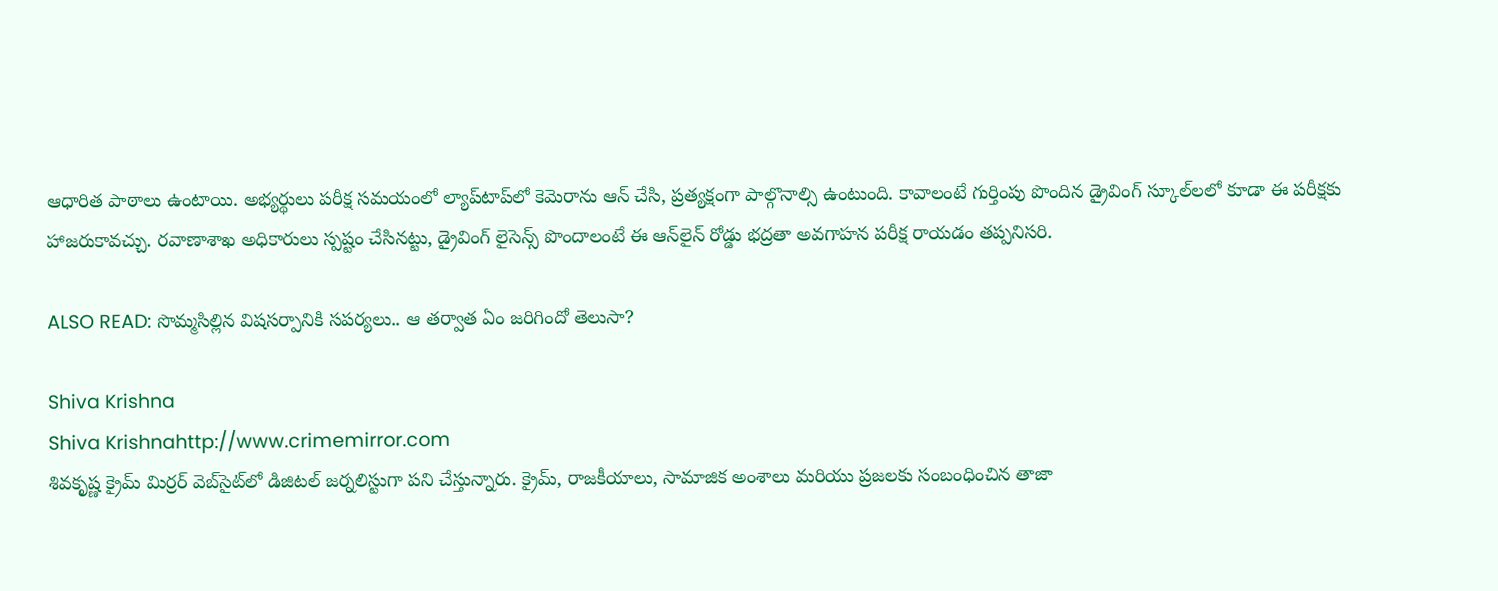ఆధారిత పాఠాలు ఉంటాయి. అభ్యర్థులు పరీక్ష సమయంలో ల్యాప్‌టాప్‌లో కెమెరాను ఆన్ చేసి, ప్రత్యక్షంగా పాల్గొనాల్సి ఉంటుంది. కావాలంటే గుర్తింపు పొందిన డ్రైవింగ్ స్కూల్‌లలో కూడా ఈ పరీక్షకు హాజరుకావచ్చు. రవాణాశాఖ అధికారులు స్పష్టం చేసినట్టు, డ్రైవింగ్ లైసెన్స్ పొందాలంటే ఈ ఆన్‌లైన్ రోడ్డు భద్రతా అవగాహన పరీక్ష రాయడం తప్పనిసరి.

ALSO READ: సొమ్మసిల్లిన విషసర్పానికి సపర్యలు.. ఆ తర్వాత ఏం జరిగిందో తెలుసా?

Shiva Krishna
Shiva Krishnahttp://www.crimemirror.com
శివకృష్ణ క్రైమ్ మిర్రర్ వెబ్‌సైట్‌లో డిజిటల్ జర్నలిస్టుగా పని చేస్తున్నారు. క్రైమ్, రాజకీయాలు, సామాజిక అంశాలు మరియు ప్రజలకు సంబంధించిన తాజా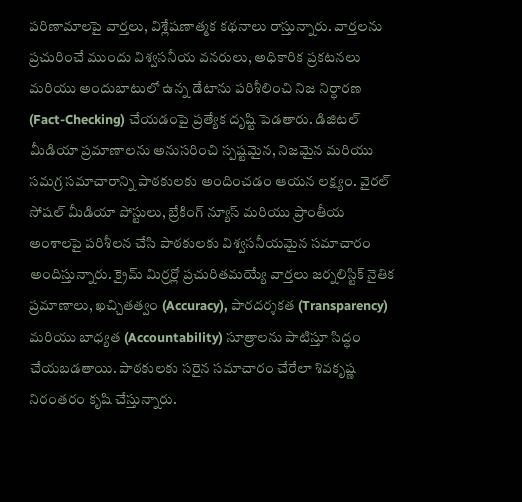పరిణామాలపై వార్తలు, విశ్లేషణాత్మక కథనాలు రాస్తున్నారు. వార్తలను ప్రచురించే ముందు విశ్వసనీయ వనరులు, అధికారిక ప్రకటనలు మరియు అందుబాటులో ఉన్న డేటాను పరిశీలించి నిజ నిర్ధారణ (Fact-Checking) చేయడంపై ప్రత్యేక దృష్టి పెడతారు. డిజిటల్ మీడియా ప్రమాణాలను అనుసరించి స్పష్టమైన, నిజమైన మరియు సమగ్ర సమాచారాన్ని పాఠకులకు అందించడం ఆయన లక్ష్యం. వైరల్ సోషల్ మీడియా పోస్టులు, బ్రేకింగ్ న్యూస్ మరియు ప్రాంతీయ అంశాలపై పరిశీలన చేసి పాఠకులకు విశ్వసనీయమైన సమాచారం అందిస్తున్నారు. క్రైమ్ మిర్రర్లో ప్రచురితమయ్యే వార్తలు జర్నలిస్టిక్ నైతిక ప్రమాణాలు, ఖచ్చితత్వం (Accuracy), పారదర్శకత (Transparency) మరియు బాధ్యత (Accountability) సూత్రాలను పాటిస్తూ సిద్ధం చేయబడతాయి. పాఠకులకు సరైన సమాచారం చేరేలా శివకృష్ణ నిరంతరం కృషి చేస్తున్నారు.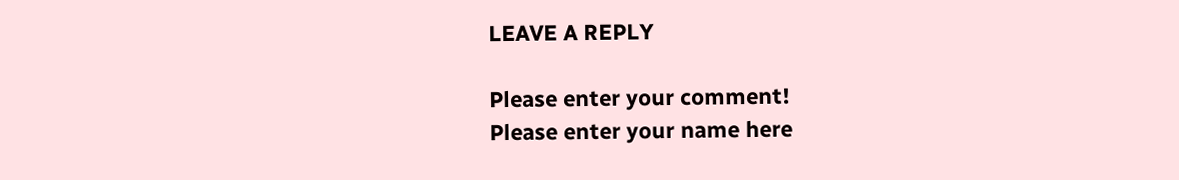LEAVE A REPLY

Please enter your comment!
Please enter your name here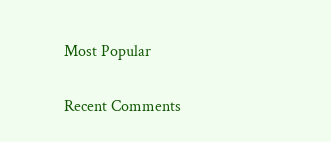Most Popular

Recent Comments